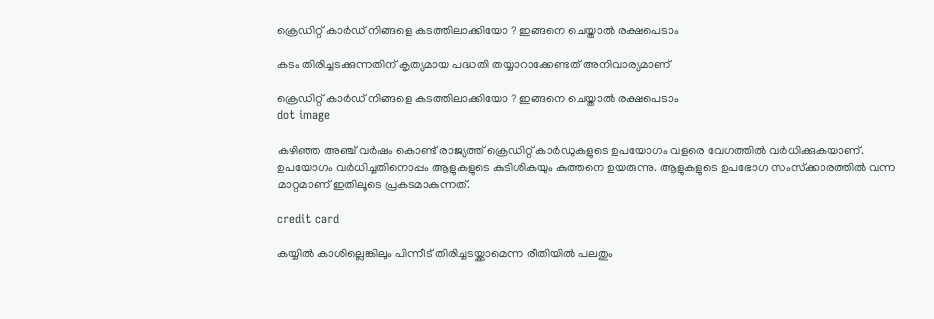ക്രെഡിറ്റ് കാര്‍ഡ് നിങ്ങളെ കടത്തിലാക്കിയോ ? ഇങ്ങനെ ചെയ്താല്‍ രക്ഷപെടാം

കടം തിരിച്ചടക്കുന്നതിന് കൃത്യമായ പദ്ധതി തയ്യാറാക്കേണ്ടത് അനിവാര്യമാണ്

ക്രെഡിറ്റ് കാര്‍ഡ് നിങ്ങളെ കടത്തിലാക്കിയോ ? ഇങ്ങനെ ചെയ്താല്‍ രക്ഷപെടാം
dot image

കഴിഞ്ഞ അഞ്ച് വര്‍ഷം കൊണ്ട് രാജ്യത്ത് ക്രെഡിറ്റ് കാര്‍ഡുകളുടെ ഉപയോഗം വളരെ വേഗത്തില്‍ വര്‍ധിക്കുകയാണ്. ഉപയോഗം വര്‍ധിച്ചതിനൊപ്പം ആളുകളുടെ കുടിശികയും കുത്തനെ ഉയരുന്നു. ആളുകളുടെ ഉപഭോഗ സംസ്‌ക്കാരത്തില്‍ വന്ന മാറ്റമാണ് ഇതിലൂടെ പ്രകടമാകുന്നത്.

credit card

കയ്യില്‍ കാശില്ലെങ്കിലും പിന്നീട് തിരിച്ചടയ്ക്കാമെന്ന രീതിയില്‍ പലതും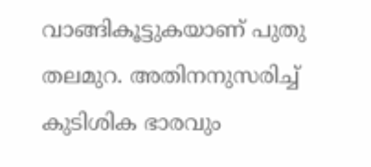വാങ്ങികൂട്ടുകയാണ് പുതു തലമുറ. അതിനനുസരിച്ച് കുടിശിക ഭാരവും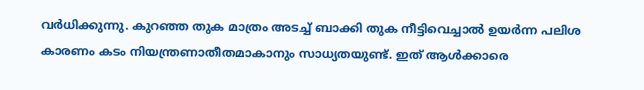വര്‍ധിക്കുന്നു. കുറഞ്ഞ തുക മാത്രം അടച്ച് ബാക്കി തുക നീട്ടിവെച്ചാല്‍ ഉയര്‍ന്ന പലിശ കാരണം കടം നിയന്ത്രണാതീതമാകാനും സാധ്യതയുണ്ട്. ഇത് ആള്‍ക്കാരെ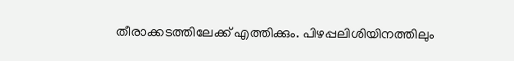തീരാക്കടത്തിലേക്ക് എത്തിക്കും. പിഴപ്പലിശിയിനത്തിലും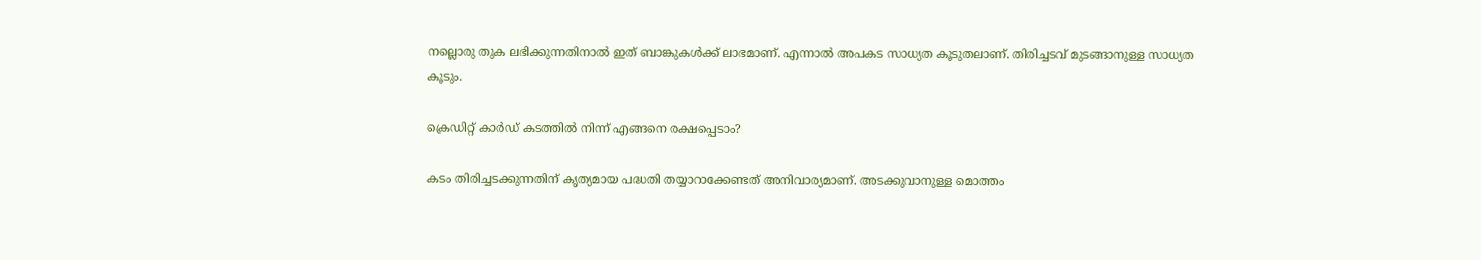നല്ലൊരു തുക ലഭിക്കുന്നതിനാല്‍ ഇത് ബാങ്കുകള്‍ക്ക് ലാഭമാണ്. എന്നാല്‍ അപകട സാധ്യത കൂടുതലാണ്. തിരിച്ചടവ് മുടങ്ങാനുള്ള സാധ്യത കൂടും.

ക്രെഡിറ്റ് കാര്‍ഡ് കടത്തില്‍ നിന്ന് എങ്ങനെ രക്ഷപ്പെടാം?

കടം തിരിച്ചടക്കുന്നതിന് കൃത്യമായ പദ്ധതി തയ്യാറാക്കേണ്ടത് അനിവാര്യമാണ്. അടക്കുവാനുള്ള മൊത്തം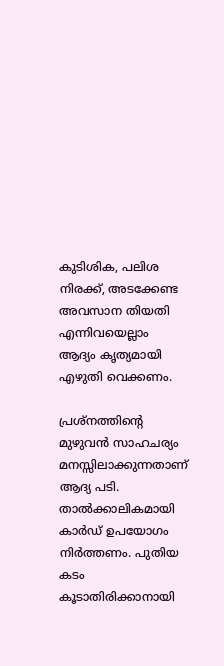കുടിശിക, പലിശ നിരക്ക്, അടക്കേണ്ട അവസാന തിയതി എന്നിവയെല്ലാം ആദ്യം കൃത്യമായി എഴുതി വെക്കണം.

പ്രശ്‌നത്തിന്റെ മുഴുവന്‍ സാഹചര്യം മനസ്സിലാക്കുന്നതാണ് ആദ്യ പടി. താല്‍ക്കാലികമായി കാര്‍ഡ് ഉപയോഗം നിര്‍ത്തണം. പുതിയ കടം കൂടാതിരിക്കാനായി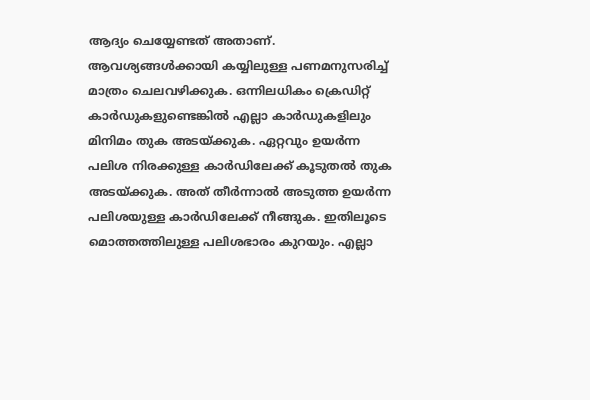ആദ്യം ചെയ്യേണ്ടത് അതാണ്. ആവശ്യങ്ങള്‍ക്കായി കയ്യിലുള്ള പണമനുസരിച്ച് മാത്രം ചെലവഴിക്കുക. ഒന്നിലധികം ക്രെഡിറ്റ് കാര്‍ഡുകളുണ്ടെങ്കില്‍ എല്ലാ കാര്‍ഡുകളിലും മിനിമം തുക അടയ്ക്കുക. ഏറ്റവും ഉയര്‍ന്ന പലിശ നിരക്കുള്ള കാര്‍ഡിലേക്ക് കൂടുതല്‍ തുക അടയ്ക്കുക. അത് തീര്‍ന്നാല്‍ അടുത്ത ഉയര്‍ന്ന പലിശയുള്ള കാര്‍ഡിലേക്ക് നീങ്ങുക. ഇതിലൂടെ മൊത്തത്തിലുള്ള പലിശഭാരം കുറയും. എല്ലാ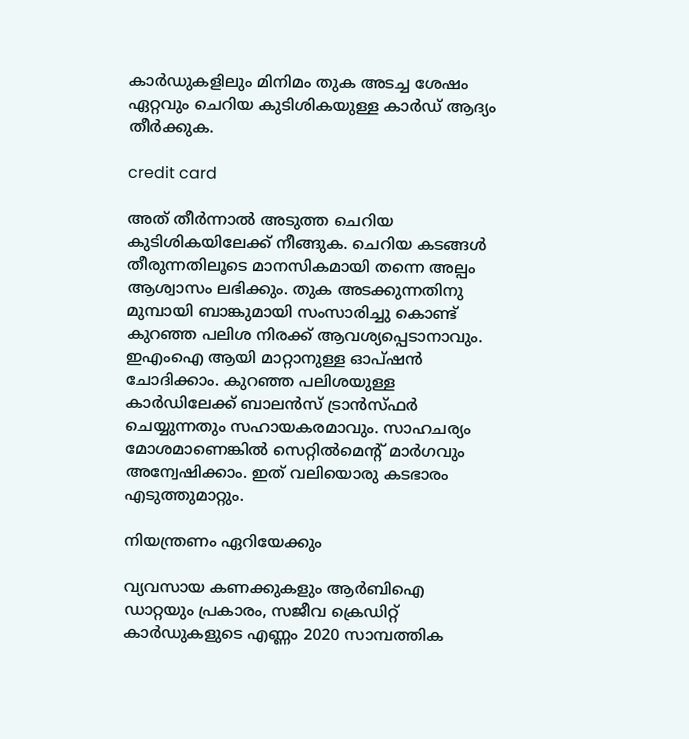കാര്‍ഡുകളിലും മിനിമം തുക അടച്ച ശേഷം ഏറ്റവും ചെറിയ കുടിശികയുള്ള കാര്‍ഡ് ആദ്യം തീര്‍ക്കുക.

credit card

അത് തീര്‍ന്നാല്‍ അടുത്ത ചെറിയ കുടിശികയിലേക്ക് നീങ്ങുക. ചെറിയ കടങ്ങള്‍ തീരുന്നതിലൂടെ മാനസികമായി തന്നെ അല്പം ആശ്വാസം ലഭിക്കും. തുക അടക്കുന്നതിനു മുമ്പായി ബാങ്കുമായി സംസാരിച്ചു കൊണ്ട് കുറഞ്ഞ പലിശ നിരക്ക് ആവശ്യപ്പെടാനാവും. ഇഎംഐ ആയി മാറ്റാനുള്ള ഓപ്ഷന്‍ ചോദിക്കാം. കുറഞ്ഞ പലിശയുള്ള കാര്‍ഡിലേക്ക് ബാലന്‍സ് ട്രാന്‍സ്ഫര്‍ ചെയ്യുന്നതും സഹായകരമാവും. സാഹചര്യം മോശമാണെങ്കില്‍ സെറ്റില്‍മെന്റ് മാര്‍ഗവും അന്വേഷിക്കാം. ഇത് വലിയൊരു കടഭാരം എടുത്തുമാറ്റും.

നിയന്ത്രണം ഏറിയേക്കും

വ്യവസായ കണക്കുകളും ആര്‍ബിഐ ഡാറ്റയും പ്രകാരം, സജീവ ക്രെഡിറ്റ് കാര്‍ഡുകളുടെ എണ്ണം 2020 സാമ്പത്തിക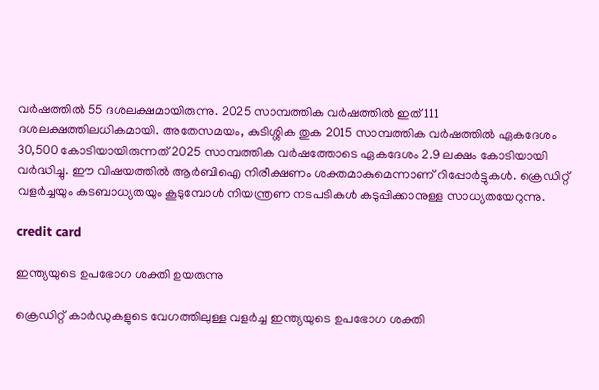വര്‍ഷത്തില്‍ 55 ദശലക്ഷമായിരുന്നു. 2025 സാമ്പത്തിക വര്‍ഷത്തില്‍ ഇത് 111 ദശലക്ഷത്തിലധികമായി. അതേസമയം, കുടിശ്ശിക തുക 2015 സാമ്പത്തിക വര്‍ഷത്തില്‍ ഏകദേശം 30,500 കോടിയായിരുന്നത് 2025 സാമ്പത്തിക വര്‍ഷത്തോടെ ഏകദേശം 2.9 ലക്ഷം കോടിയായി വര്‍ദ്ധിച്ചു. ഈ വിഷയത്തില്‍ ആര്‍ബിഐ നിരീക്ഷണം ശക്തമാകുമെന്നാണ് റിപ്പോര്‍ട്ടുകള്‍. ക്രെഡിറ്റ് വളര്‍ച്ചയും കടബാധ്യതയും കൂടുമ്പോള്‍ നിയന്ത്രണ നടപടികള്‍ കടുപ്പിക്കാനുള്ള സാധ്യതയേറുന്നു.

credit card

ഇന്ത്യയുടെ ഉപഭോഗ ശക്തി ഉയരുന്നു

ക്രെഡിറ്റ് കാര്‍ഡുകളുടെ വേഗത്തിലുള്ള വളര്‍ച്ച ഇന്ത്യയുടെ ഉപഭോഗ ശക്തി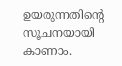ഉയരുന്നതിന്റെ സൂചനയായി കാണാം.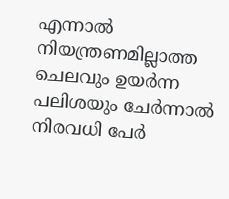എന്നാല്‍ നിയന്ത്രണമില്ലാത്ത ചെലവും ഉയര്‍ന്ന പലിശയും ചേര്‍ന്നാല്‍ നിരവധി പേര്‍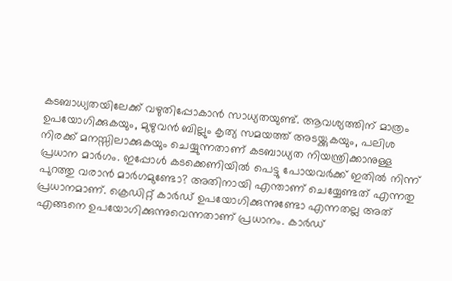കടബാധ്യതയിലേക്ക് വഴുതിപ്പോകാന്‍ സാധ്യതയുണ്ട്. ആവശ്യത്തിന് മാത്രം ഉപയോഗിക്കുകയും, മുഴുവന്‍ ബില്ലും കൃത്യ സമയത്ത് അടയ്ക്കുകയും, പലിശ നിരക്ക് മനസ്സിലാക്കുകയും ചെയ്യുന്നതാണ് കടബാധ്യത നിയന്ത്രിക്കാനുള്ള പ്രധാന മാര്‍ഗം. ഇപ്പോള്‍ കടക്കെണിയില്‍ പെട്ടു പോയവര്‍ക്ക് ഇതില്‍ നിന്ന് പുറത്തു വരാന്‍ മാര്‍ഗമുണ്ടോ? അതിനായി എന്താണ് ചെയ്യേണ്ടത് എന്നതു പ്രധാനമാണ്. ക്രെഡിറ്റ് കാര്‍ഡ് ഉപയോഗിക്കുന്നുണ്ടോ എന്നതല്ല അത് എങ്ങനെ ഉപയോഗിക്കുന്നുവെന്നതാണ് പ്രധാനം. കാര്‍ഡ്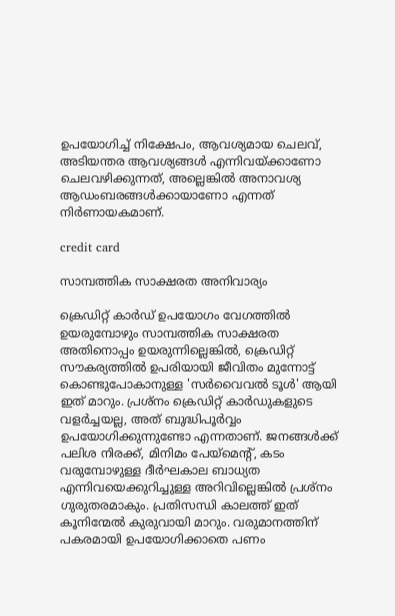ഉപയോഗിച്ച് നിക്ഷേപം, ആവശ്യമായ ചെലവ്, അടിയന്തര ആവശ്യങ്ങള്‍ എന്നിവയ്ക്കാണോ ചെലവഴിക്കുന്നത്, അല്ലെങ്കില്‍ അനാവശ്യ ആഡംബരങ്ങള്‍ക്കായാണോ എന്നത് നിര്‍ണായകമാണ്.

credit card

സാമ്പത്തിക സാക്ഷരത അനിവാര്യം

ക്രെഡിറ്റ് കാര്‍ഡ് ഉപയോഗം വേഗത്തില്‍ ഉയരുമ്പോഴും സാമ്പത്തിക സാക്ഷരത അതിനൊപ്പം ഉയരുന്നില്ലെങ്കില്‍, ക്രെഡിറ്റ് സൗകര്യത്തില്‍ ഉപരിയായി ജീവിതം മുന്നോട്ട് കൊണ്ടുപോകാനുള്ള 'സര്‍വൈവല്‍ ടൂള്‍' ആയി ഇത് മാറും. പ്രശ്‌നം ക്രെഡിറ്റ് കാര്‍ഡുകളുടെ വളര്‍ച്ചയല്ല, അത് ബുദ്ധിപൂര്‍വ്വം ഉപയോഗിക്കുന്നുണ്ടോ എന്നതാണ്. ജനങ്ങള്‍ക്ക് പലിശ നിരക്ക്, മിനിമം പേയ്‌മെന്റ്, കടം വരുമ്പോഴുള്ള ദീര്‍ഘകാല ബാധ്യത എന്നിവയെക്കുറിച്ചുള്ള അറിവില്ലെങ്കില്‍ പ്രശ്‌നം ഗുരുതരമാകും. പ്രതിസന്ധി കാലത്ത് ഇത് കൂനിന്മേല്‍ കുരുവായി മാറും. വരുമാനത്തിന് പകരമായി ഉപയോഗിക്കാതെ പണം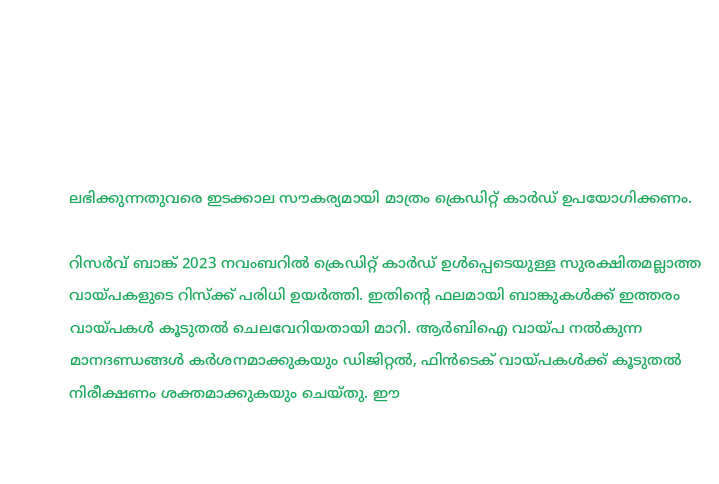ലഭിക്കുന്നതുവരെ ഇടക്കാല സൗകര്യമായി മാത്രം ക്രെഡിറ്റ് കാര്‍ഡ് ഉപയോഗിക്കണം.

റിസര്‍വ് ബാങ്ക് 2023 നവംബറില്‍ ക്രെഡിറ്റ് കാര്‍ഡ് ഉള്‍പ്പെടെയുള്ള സുരക്ഷിതമല്ലാത്ത വായ്പകളുടെ റിസ്‌ക്ക് പരിധി ഉയര്‍ത്തി. ഇതിന്റെ ഫലമായി ബാങ്കുകള്‍ക്ക് ഇത്തരം വായ്പകള്‍ കൂടുതല്‍ ചെലവേറിയതായി മാറി. ആര്‍ബിഐ വായ്പ നല്‍കുന്ന മാനദണ്ഡങ്ങള്‍ കര്‍ശനമാക്കുകയും ഡിജിറ്റല്‍, ഫിന്‍ടെക് വായ്പകള്‍ക്ക് കൂടുതല്‍ നിരീക്ഷണം ശക്തമാക്കുകയും ചെയ്തു. ഈ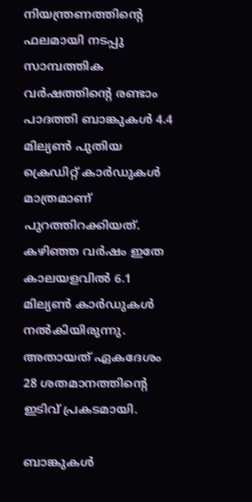നിയന്ത്രണത്തിന്റെ ഫലമായി നടപ്പു സാമ്പത്തിക വര്‍ഷത്തിന്റെ രണ്ടാം പാദത്തി ബാങ്കുകള്‍ 4.4 മില്യണ്‍ പുതിയ ക്രെഡിറ്റ് കാര്‍ഡുകള്‍ മാത്രമാണ് പുറത്തിറക്കിയത്. കഴിഞ്ഞ വര്‍ഷം ഇതേ കാലയളവില്‍ 6.1 മില്യണ്‍ കാര്‍ഡുകള്‍ നല്‍കിയിരുന്നു. അതായത് ഏകദേശം 28 ശതമാനത്തിന്റെ ഇടിവ് പ്രകടമായി.

ബാങ്കുകള്‍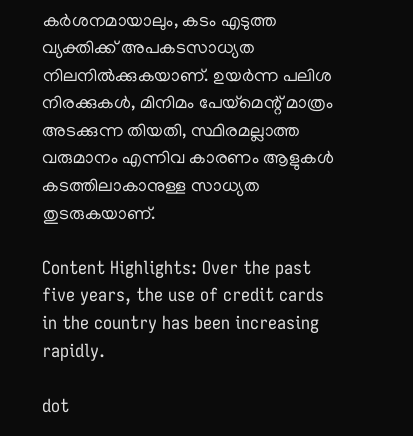കര്‍ശനമായാലും, കടം എടുത്ത വ്യക്തിക്ക് അപകടസാധ്യത നിലനില്‍ക്കുകയാണ്. ഉയര്‍ന്ന പലിശ നിരക്കുകള്‍, മിനിമം പേയ്‌മെന്റ് മാത്രം അടക്കുന്ന തിയതി, സ്ഥിരമല്ലാത്ത വരുമാനം എന്നിവ കാരണം ആളുകള്‍ കടത്തിലാകാനുള്ള സാധ്യത തുടരുകയാണ്.

Content Highlights: Over the past five years, the use of credit cards in the country has been increasing rapidly.

dot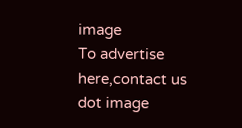image
To advertise here,contact us
dot image